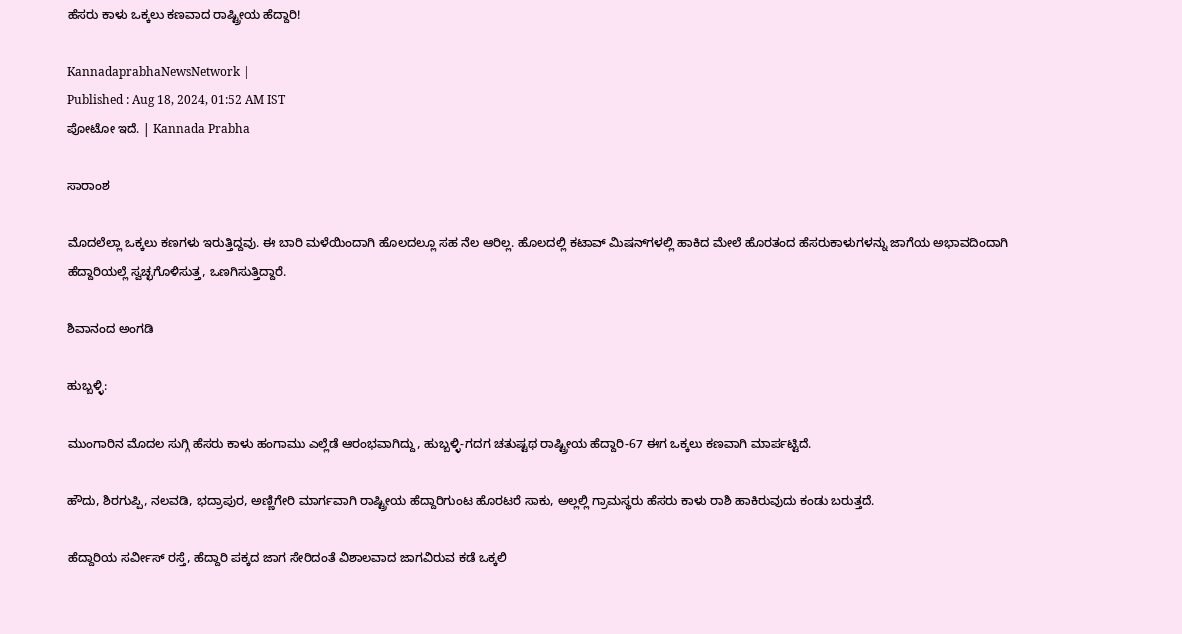ಹೆಸರು ಕಾಳು ಒಕ್ಕಲು ಕಣವಾದ ರಾಷ್ಟ್ರೀಯ ಹೆದ್ದಾರಿ!

KannadaprabhaNewsNetwork |
Published : Aug 18, 2024, 01:52 AM IST
ಪೋಟೋ ಇದೆ. | Kannada Prabha

ಸಾರಾಂಶ

ಮೊದಲೆಲ್ಲಾ ಒಕ್ಕಲು ಕಣಗಳು ಇರುತ್ತಿದ್ದವು. ಈ ಬಾರಿ ಮಳೆಯಿಂದಾಗಿ ಹೊಲದಲ್ಲೂ ಸಹ ನೆಲ ಆರಿಲ್ಲ. ಹೊಲದಲ್ಲಿ ಕಟಾವ್‌ ಮಿಷನ್‌ಗಳಲ್ಲಿ ಹಾಕಿದ ಮೇಲೆ ಹೊರತಂದ ಹೆಸರುಕಾಳುಗಳನ್ನು ಜಾಗೆಯ ಅಭಾವದಿಂದಾಗಿ ಹೆದ್ದಾರಿಯಲ್ಲೆ ಸ್ವಚ್ಛಗೊಳಿಸುತ್ತ, ಒಣಗಿಸುತ್ತಿದ್ದಾರೆ.

ಶಿವಾನಂದ ಅಂಗಡಿ

ಹುಬ್ಬಳ್ಳಿ:

ಮುಂಗಾರಿನ ಮೊದಲ ಸುಗ್ಗಿ ಹೆಸರು ಕಾಳು ಹಂಗಾಮು ಎಲ್ಲೆಡೆ ಆರಂಭವಾಗಿದ್ದು, ಹುಬ್ಬಳ್ಳಿ-ಗದಗ ಚತುಷ್ಟಥ ರಾಷ್ಟ್ರೀಯ ಹೆದ್ದಾರಿ-67 ಈಗ ಒಕ್ಕಲು ಕಣವಾಗಿ ಮಾರ್ಪಟ್ಟಿದೆ.

ಹೌದು, ಶಿರಗುಪ್ಪಿ, ನಲವಡಿ, ಭದ್ರಾಪುರ, ಅಣ್ಣಿಗೇರಿ ಮಾರ್ಗವಾಗಿ ರಾಷ್ಟ್ರೀಯ ಹೆದ್ದಾರಿಗುಂಟ ಹೊರಟರೆ ಸಾಕು, ಅಲ್ಲಲ್ಲಿ ಗ್ರಾಮಸ್ಥರು ಹೆಸರು ಕಾಳು ರಾಶಿ ಹಾಕಿರುವುದು ಕಂಡು ಬರುತ್ತದೆ.

ಹೆದ್ದಾರಿಯ ಸರ್ವೀಸ್‌ ರಸ್ತೆ, ಹೆದ್ದಾರಿ ಪಕ್ಕದ ಜಾಗ ಸೇರಿದಂತೆ ವಿಶಾಲವಾದ ಜಾಗವಿರುವ ಕಡೆ ಒಕ್ಕಲಿ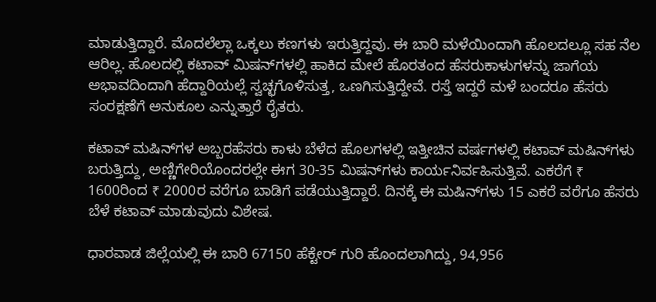ಮಾಡುತ್ತಿದ್ದಾರೆ. ಮೊದಲೆಲ್ಲಾ ಒಕ್ಕಲು ಕಣಗಳು ಇರುತ್ತಿದ್ದವು. ಈ ಬಾರಿ ಮಳೆಯಿಂದಾಗಿ ಹೊಲದಲ್ಲೂ ಸಹ ನೆಲ ಆರಿಲ್ಲ. ಹೊಲದಲ್ಲಿ ಕಟಾವ್‌ ಮಿಷನ್‌ಗಳಲ್ಲಿ ಹಾಕಿದ ಮೇಲೆ ಹೊರತಂದ ಹೆಸರುಕಾಳುಗಳನ್ನು ಜಾಗೆಯ ಅಭಾವದಿಂದಾಗಿ ಹೆದ್ದಾರಿಯಲ್ಲೆ ಸ್ವಚ್ಛಗೊಳಿಸುತ್ತ, ಒಣಗಿಸುತ್ತಿದ್ದೇವೆ. ರಸ್ತೆ ಇದ್ದರೆ ಮಳೆ ಬಂದರೂ ಹೆಸರು ಸಂರಕ್ಷಣೆಗೆ ಅನುಕೂಲ ಎನ್ನುತ್ತಾರೆ ರೈತರು.

ಕಟಾವ್‌ ಮಷಿನ್‌ಗಳ ಅಬ್ಬರಹೆಸರು ಕಾಳು ಬೆಳೆದ ಹೊಲಗಳಲ್ಲಿ ಇತ್ತೀಚಿನ ವರ್ಷಗಳಲ್ಲಿ ಕಟಾವ್‌ ಮಷಿನ್‌ಗಳು ಬರುತ್ತಿದ್ದು, ಅಣ್ಣಿಗೇರಿಯೊಂದರಲ್ಲೇ ಈಗ 30-35 ಮಿಷನ್‌ಗಳು ಕಾರ್ಯನಿರ್ವಹಿಸುತ್ತಿವೆ. ಎಕರೆಗೆ ₹ 1600ರಿಂದ ₹ 2000ರ ವರೆಗೂ ಬಾಡಿಗೆ ಪಡೆಯುತ್ತಿದ್ದಾರೆ. ದಿನಕ್ಕೆ ಈ ಮಷಿನ್‌ಗಳು 15 ಎಕರೆ ವರೆಗೂ ಹೆಸರು ಬೆಳೆ ಕಟಾವ್‌ ಮಾಡುವುದು ವಿಶೇಷ.

ಧಾರವಾಡ ಜಿಲ್ಲೆಯಲ್ಲಿ ಈ ಬಾರಿ 67150 ಹೆಕ್ಟೇರ್‌ ಗುರಿ ಹೊಂದಲಾಗಿದ್ದು, 94,956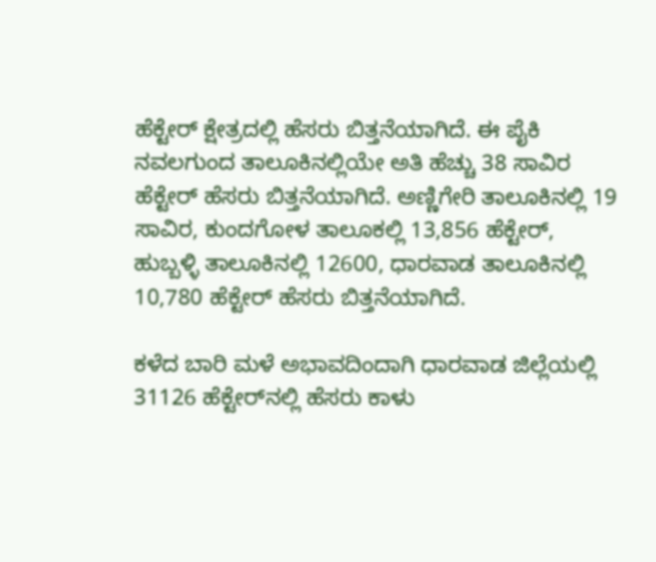ಹೆಕ್ಟೇರ್‌ ಕ್ಷೇತ್ರದಲ್ಲಿ ಹೆಸರು ಬಿತ್ತನೆಯಾಗಿದೆ. ಈ ಪೈಕಿ ನವಲಗುಂದ ತಾಲೂಕಿನಲ್ಲಿಯೇ ಅತಿ ಹೆಚ್ಚು 38 ಸಾವಿರ ಹೆಕ್ಟೇರ್‌ ಹೆಸರು ಬಿತ್ತನೆಯಾಗಿದೆ. ಅಣ್ಣಿಗೇರಿ ತಾಲೂಕಿನಲ್ಲಿ 19 ಸಾವಿರ, ಕುಂದಗೋಳ ತಾಲೂಕಲ್ಲಿ 13,856 ಹೆಕ್ಟೇರ್‌, ಹುಬ್ಬಳ್ಳಿ ತಾಲೂಕಿನಲ್ಲಿ 12600, ಧಾರವಾಡ ತಾಲೂಕಿನಲ್ಲಿ 10,780 ಹೆಕ್ಟೇರ್‌ ಹೆಸರು ಬಿತ್ತನೆಯಾಗಿದೆ.

ಕಳೆದ ಬಾರಿ ಮಳೆ ಅಭಾವದಿಂದಾಗಿ ಧಾರವಾಡ ಜಿಲ್ಲೆಯಲ್ಲಿ 31126 ಹೆಕ್ಟೇರ್‌ನಲ್ಲಿ ಹೆಸರು ಕಾಳು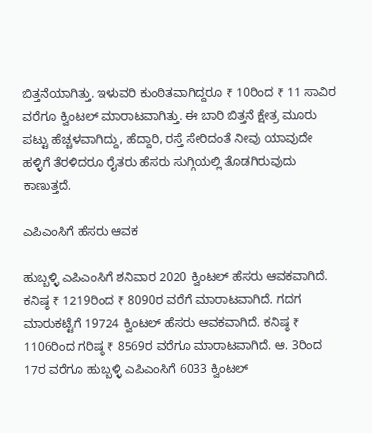ಬಿತ್ತನೆಯಾಗಿತ್ತು. ಇಳುವರಿ ಕುಂಠಿತವಾಗಿದ್ದರೂ ₹ 10ರಿಂದ ₹ 11 ಸಾವಿರ ವರೆಗೂ ಕ್ವಿಂಟಲ್‌ ಮಾರಾಟವಾಗಿತ್ತು. ಈ ಬಾರಿ ಬಿತ್ತನೆ ಕ್ಷೇತ್ರ ಮೂರು ಪಟ್ಟು ಹೆಚ್ಚಳವಾಗಿದ್ದು, ಹೆದ್ದಾರಿ, ರಸ್ತೆ ಸೇರಿದಂತೆ ನೀವು ಯಾವುದೇ ಹಳ್ಳಿಗೆ ತೆರಳಿದರೂ ರೈತರು ಹೆಸರು ಸುಗ್ಗಿಯಲ್ಲಿ ತೊಡಗಿರುವುದು ಕಾಣುತ್ತದೆ.

ಎಪಿಎಂಸಿಗೆ ಹೆಸರು ಆವಕ

ಹುಬ್ಬಳ್ಳಿ ಎಪಿಎಂಸಿಗೆ ಶನಿವಾರ 2020 ಕ್ವಿಂಟಲ್‌ ಹೆಸರು ಆವಕವಾಗಿದೆ. ಕನಿಷ್ಠ ₹ 1219ರಿಂದ ₹ 8090ರ ವರೆಗೆ ಮಾರಾಟವಾಗಿದೆ. ಗದಗ ಮಾರುಕಟ್ಟೆಗೆ 19724 ಕ್ವಿಂಟಲ್‌ ಹೆಸರು ಆವಕವಾಗಿದೆ. ಕನಿಷ್ಠ ₹ 1106ರಿಂದ ಗರಿಷ್ಠ ₹ 8569ರ ವರೆಗೂ ಮಾರಾಟವಾಗಿದೆ. ಆ. 3ರಿಂದ 17ರ ವರೆಗೂ ಹುಬ್ಬಳ್ಳಿ ಎಪಿಎಂಸಿಗೆ 6033 ಕ್ವಿಂಟಲ್‌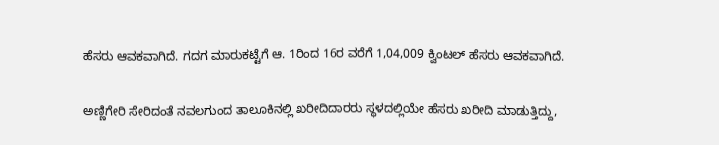ಹೆಸರು ಆವಕವಾಗಿದೆ. ಗದಗ ಮಾರುಕಟ್ಟೆಗೆ ಆ. 1ರಿಂದ 16ರ ವರೆಗೆ 1,04,009 ಕ್ವಿಂಟಲ್ ಹೆಸರು ಆವಕವಾಗಿದೆ.

ಅಣ್ಣಿಗೇರಿ ಸೇರಿದಂತೆ ನವಲಗುಂದ ತಾಲೂಕಿನಲ್ಲಿ ಖರೀದಿದಾರರು ಸ್ಥಳದಲ್ಲಿಯೇ ಹೆಸರು ಖರೀದಿ ಮಾಡುತ್ತಿದ್ದು,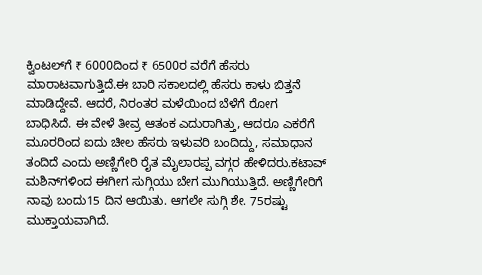ಕ್ವಿಂಟಲ್‌ಗೆ ₹ 6000ದಿಂದ ₹ 6500ರ ವರೆಗೆ ಹೆಸರು ಮಾರಾಟವಾಗುತ್ತಿದೆ.ಈ ಬಾರಿ ಸಕಾಲದಲ್ಲಿ ಹೆಸರು ಕಾಳು ಬಿತ್ತನೆ ಮಾಡಿದ್ದೇವೆ. ಆದರೆ, ನಿರಂತರ ಮಳೆಯಿಂದ ಬೆಳೆಗೆ ರೋಗ ಬಾಧಿಸಿದೆ. ಈ ವೇಳೆ ತೀವ್ರ ಆತಂಕ ಎದುರಾಗಿತ್ತು, ಆದರೂ ಎಕರೆಗೆ ಮೂರರಿಂದ ಐದು ಚೀಲ ಹೆಸರು ಇಳುವರಿ ಬಂದಿದ್ದು, ಸಮಾಧಾನ ತಂದಿದೆ ಎಂದು ಅಣ್ಣಿಗೇರಿ ರೈತ ಮೈಲಾರಪ್ಪ ವಗ್ಗರ ಹೇಳಿದರು.ಕಟಾವ್‌ ಮಶಿನ್‌ಗಳಿಂದ ಈಗೀಗ ಸುಗ್ಗಿಯು ಬೇಗ ಮುಗಿಯುತ್ತಿದೆ. ಅಣ್ಣಿಗೇರಿಗೆ ನಾವು ಬಂದು15 ದಿನ ಆಯಿತು. ಆಗಲೇ ಸುಗ್ಗಿ ಶೇ. 75ರಷ್ಟು ಮುಕ್ತಾಯವಾಗಿದೆ.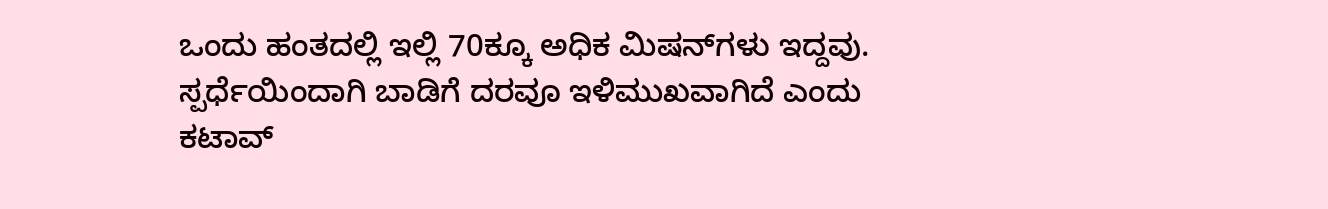ಒಂದು ಹಂತದಲ್ಲಿ ಇಲ್ಲಿ 70ಕ್ಕೂ ಅಧಿಕ ಮಿಷನ್‌ಗಳು ಇದ್ದವು. ಸ್ಪರ್ಧೆಯಿಂದಾಗಿ ಬಾಡಿಗೆ ದರವೂ ಇಳಿಮುಖವಾಗಿದೆ ಎಂದು ಕಟಾವ್‌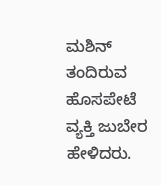ಮಶಿನ್‌ ತಂದಿರುವ ಹೊಸಪೇಟೆ ವ್ಯಕ್ತಿ ಜುಬೇರ ಹೇಳಿದರು.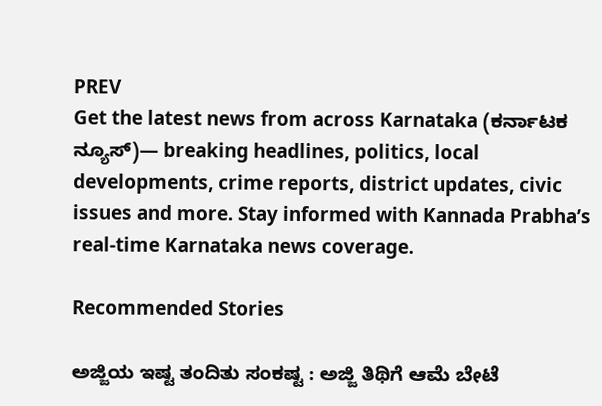PREV
Get the latest news from across Karnataka (ಕರ್ನಾಟಕ ನ್ಯೂಸ್)— breaking headlines, politics, local developments, crime reports, district updates, civic issues and more. Stay informed with Kannada Prabha’s real‑time Karnataka news coverage.

Recommended Stories

ಅಜ್ಜಿಯ ಇಷ್ಟ ತಂದಿತು ಸಂಕಷ್ಟ : ಅಜ್ಜಿ ತಿಥಿಗೆ ಆಮೆ ಬೇಟೆ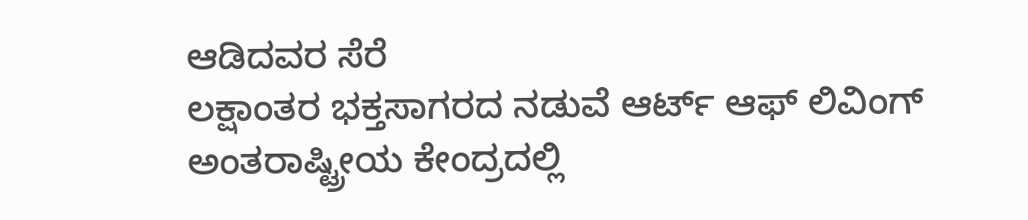ಆಡಿದವರ ಸೆರೆ
ಲಕ್ಷಾಂತರ ಭಕ್ತಸಾಗರದ ನಡುವೆ ಆರ್ಟ್ ಆಫ್ ಲಿವಿಂಗ್ ಅಂತರಾಷ್ಟ್ರೀಯ ಕೇಂದ್ರದಲ್ಲಿ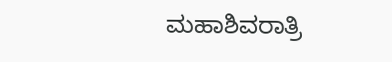ಮಹಾಶಿವರಾತ್ರಿ